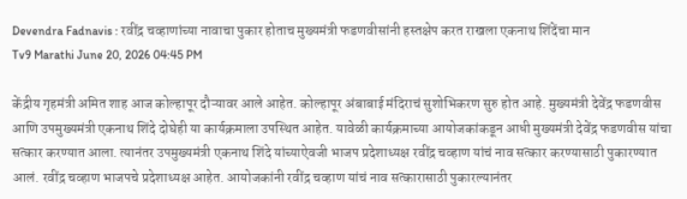Devendra Fadnavis : रवींद्र चव्हाणांच्या नावाचा पुकार होताच मुख्यमंत्री फडणवीसांनी हस्तक्षेप करत राखला एकनाथ शिंदेंचा मान
Tv9 Marathi June 20, 2026 04:45 PM

केंद्रीय गृहमंत्री अमित शाह आज कोल्हापूर दौऱ्यावर आले आहेत. कोल्हापूर अंबाबाई मंदिराचं सुशोभिकरण सुरु होत आहे. मुख्यमंत्री देवेंद्र फडणवीस आणि उपमुख्यमंत्री एकनाथ शिंदे दोघेही या कार्यक्रमाला उपस्थित आहेत. यावेळी कार्यक्रमाच्या आयोजकांकडून आधी मुख्यमंत्री देवेंद्र फडणवीस यांचा सत्कार करण्यात आला. त्यानंतर उपमुख्यमंत्री एकनाथ शिंदे यांच्याऐवजी भाजप प्रदेशाध्यक्ष रवींद्र चव्हाण यांचं नाव सत्कार करण्यासाठी पुकारण्यात आलं. रवींद्र चव्हाण भाजपचे प्रदेशाध्यक्ष आहेत. आयोजकांनी रवींद्र चव्हाण यांचं नाव सत्कारासाठी पुकारल्यानंतर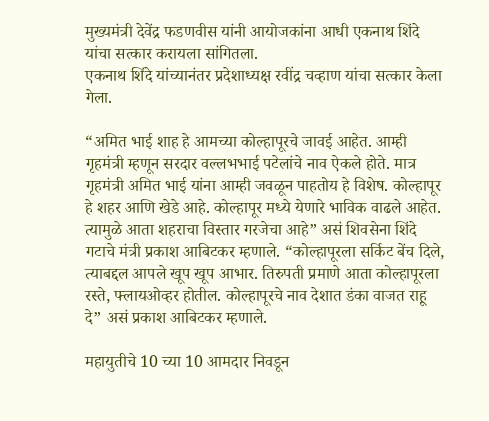मुख्यमंत्री देवेंद्र फडणवीस यांनी आयोजकांना आधी एकनाथ शिंदे यांचा सत्कार करायला सांगितला.
एकनाथ शिंदे यांच्यानंतर प्रदेशाध्यक्ष रवींद्र चव्हाण यांचा सत्कार केला गेला.

“अमित भाई शाह हे आमच्या कोल्हापूरचे जावई आहेत. आम्ही गृहमंत्री म्हणून सरदार वल्लभभाई पटेलांचे नाव ऐकले होते. मात्र गृहमंत्री अमित भाई यांना आम्ही जवळून पाहतोय हे विशेष. कोल्हापूर हे शहर आणि खेडे आहे. कोल्हापूर मध्ये येणारे भाविक वाढले आहेत. त्यामुळे आता शहराचा विस्तार गरजेचा आहे” असं शिवसेना शिंदे गटाचे मंत्री प्रकाश आबिटकर म्हणाले. “कोल्हापूरला सर्किट बेंच दिले, त्याबद्दल आपले खूप खूप आभार. तिरुपती प्रमाणे आता कोल्हापूरला रस्ते, फ्लायओव्हर होतील. कोल्हापूरचे नाव देशात डंका वाजत राहू दे” असं प्रकाश आबिटकर म्हणाले.

महायुतीचे 10 च्या 10 आमदार निवडून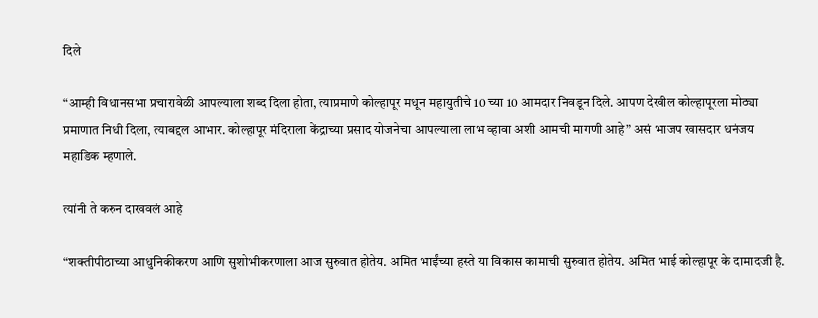दिले

“आम्ही विधानसभा प्रचारावेळी आपल्याला शब्द दिला होता, त्याप्रमाणे कोल्हापूर मधून महायुतीचे 10 च्या 10 आमदार निवडून दिले. आपण देखील कोल्हापूरला मोठ्या प्रमाणात निधी दिला, त्याबद्दल आभार. कोल्हापूर मंदिराला केंद्राच्या प्रसाद योजनेचा आपल्याला लाभ व्हावा अशी आमची मागणी आहे” असं भाजप खासदार धनंजय महाडिक म्हणाले.

त्यांनी ते करुन दाखवलं आहे

“शक्तीपीठाच्या आधुनिकीकरण आणि सुशोभीकरणाला आज सुरुवात होतेय. अमित भाईंच्या हस्ते या विकास कामाची सुरुवात होतेय. अमित भाई कोल्हापूर के दामादजी है.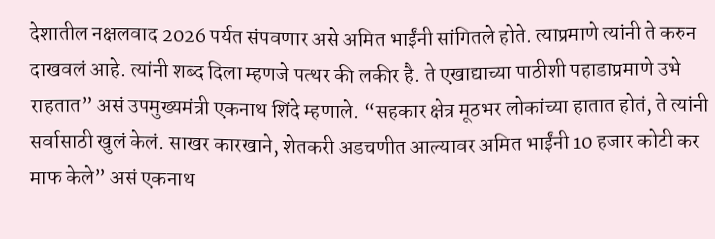देशातील नक्षलवाद 2026 पर्यत संपवणार असे अमित भाईंनी सांगितले होते. त्याप्रमाणे त्यांनी ते करुन दाखवलं आहे. त्यांनी शब्द दिला म्हणजे पत्थर की लकीर है. ते एखाद्याच्या पाठीशी पहाडाप्रमाणे उभे राहतात” असं उपमुख्यमंत्री एकनाथ शिंदे म्हणाले. “सहकार क्षेत्र मूठभर लोकांच्या हातात होतं, ते त्यांनी सर्वासाठी खुलं केलं. साखर कारखाने, शेतकरी अडचणीत आल्यावर अमित भाईंनी 10 हजार कोटी कर माफ केले” असं एकनाथ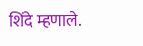शिंदे म्हणाले.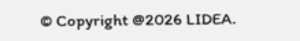© Copyright @2026 LIDEA.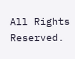All Rights Reserved.